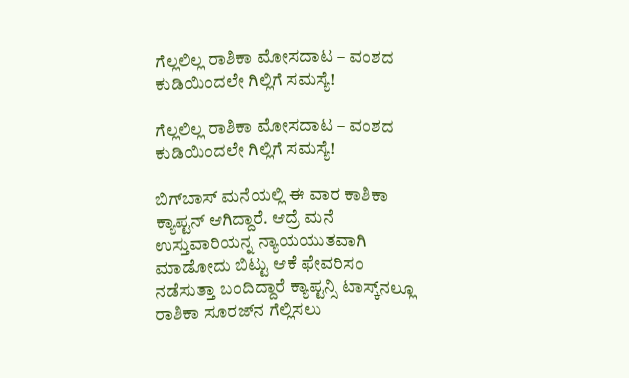ಗೆಲ್ಲಲಿಲ್ಲ ರಾಶಿಕಾ ಮೋಸದಾಟ – ವಂಶದ ಕುಡಿಯಿಂದಲೇ ಗಿಲ್ಲಿಗೆ ಸಮಸ್ಯೆ!

ಗೆಲ್ಲಲಿಲ್ಲ ರಾಶಿಕಾ ಮೋಸದಾಟ – ವಂಶದ ಕುಡಿಯಿಂದಲೇ ಗಿಲ್ಲಿಗೆ ಸಮಸ್ಯೆ!

ಬಿಗ್‌ಬಾಸ್‌ ಮನೆಯಲ್ಲಿ ಈ ವಾರ ಕಾಶಿಕಾ ಕ್ಯಾಪ್ಟನ್‌ ಆಗಿದ್ದಾರೆ. ಆದ್ರೆ ಮನೆ ಉಸ್ತುವಾರಿಯನ್ನ ನ್ಯಾಯಯುತವಾಗಿ ಮಾಡೋದು ಬಿಟ್ಟು ಆಕೆ ಫೇವರಿಸಂ ನಡೆಸುತ್ತಾ ಬಂದಿದ್ದಾರೆ ಕ್ಯಾಪ್ಟನ್ಸಿ ಟಾಸ್ಕ್‌ನಲ್ಲೂ ರಾಶಿಕಾ ಸೂರಜ್‌ನ ಗೆಲ್ಲಿಸಲು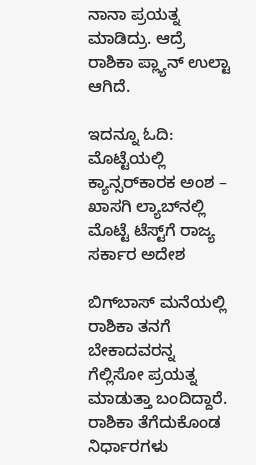ನಾನಾ ಪ್ರಯತ್ನ ಮಾಡಿದ್ರು. ಆದ್ರೆ ರಾಶಿಕಾ ಪ್ಲ್ಯಾನ್‌ ಉಲ್ಟಾ ಆಗಿದೆ.

ಇದನ್ನೂ ಓದಿ: ಮೊಟ್ಟೆಯಲ್ಲಿ ಕ್ಯಾನ್ಸರ್‌ಕಾರಕ ಅಂಶ – ಖಾಸಗಿ ಲ್ಯಾಬ್‌ನಲ್ಲಿ ಮೊಟ್ಟೆ ಟೆಸ್ಟ್‌ಗೆ ರಾಜ್ಯ ಸರ್ಕಾರ ಅದೇಶ

ಬಿಗ್‌ಬಾಸ್‌ ಮನೆಯಲ್ಲಿ ರಾಶಿಕಾ ತನಗೆ ಬೇಕಾದವರನ್ನ ಗೆಲ್ಲಿಸೋ ಪ್ರಯತ್ನ ಮಾಡುತ್ತಾ ಬಂದಿದ್ದಾರೆ. ರಾಶಿಕಾ ತೆಗೆದುಕೊಂಡ ನಿರ್ಧಾರಗಳು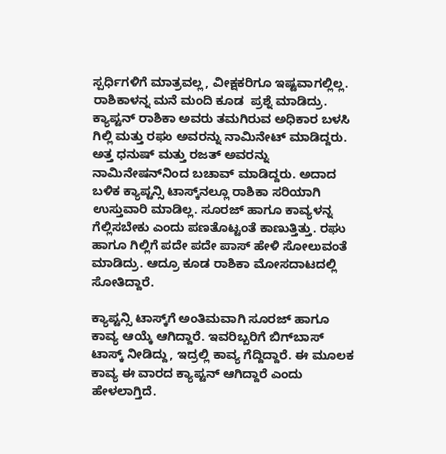ಸ್ಪರ್ಧಿಗಳಿಗೆ ಮಾತ್ರವಲ್ಲ, ವೀಕ್ಷಕರಿಗೂ ಇಷ್ಟವಾಗಲ್ಲಿಲ್ಲ. ರಾಶಿಕಾಳನ್ನ ಮನೆ ಮಂದಿ ಕೂಡ  ಪ್ರಶ್ನೆ ಮಾಡಿದ್ರು.  ಕ್ಯಾಪ್ಟನ್ ರಾಶಿಕಾ ಅವರು ತಮಗಿರುವ ಅಧಿಕಾರ ಬಳಸಿ ಗಿಲ್ಲಿ ಮತ್ತು ರಘು ಅವರನ್ನು ನಾಮಿನೇಟ್‌ ಮಾಡಿದ್ದರು. ಅತ್ತ ಧನುಷ್‌ ಮತ್ತು ರಜತ್‌ ಅವರನ್ನು ನಾಮಿನೇಷನ್‌ನಿಂದ ಬಚಾವ್‌ ಮಾಡಿದ್ದರು. ಅದಾದ ಬಳಿಕ ಕ್ಯಾಪ್ಟನ್ಸಿ ಟಾಸ್ಕ್‌ನಲ್ಲೂ ರಾಶಿಕಾ ಸರಿಯಾಗಿ ಉಸ್ತುವಾರಿ ಮಾಡಿಲ್ಲ. ಸೂರಜ್‌ ಹಾಗೂ ಕಾವ್ಯಳನ್ನ ಗೆಲ್ಲಿಸಬೇಕು ಎಂದು ಪಣತೊಟ್ಟಂತೆ ಕಾಣುತ್ತಿತ್ತು. ರಘು ಹಾಗೂ ಗಿಲ್ಲಿಗೆ ಪದೇ ಪದೇ ಪಾಸ್‌ ಹೇಳಿ ಸೋಲುವಂತೆ ಮಾಡಿದ್ರು. ಆದ್ರೂ ಕೂಡ ರಾಶಿಕಾ ಮೋಸದಾಟದಲ್ಲಿ ಸೋತಿದ್ದಾರೆ.

ಕ್ಯಾಪ್ಟನ್ಸಿ ಟಾಸ್ಕ್‌ಗೆ ಅಂತಿಮವಾಗಿ ಸೂರಜ್‌ ಹಾಗೂ ಕಾವ್ಯ ಆಯ್ಕೆ ಆಗಿದ್ದಾರೆ. ಇವರಿಬ್ಬರಿಗೆ ಬಿಗ್‌ಬಾಸ್‌ ಟಾಸ್ಕ್‌ ನೀಡಿದ್ದು, ಇದ್ರಲ್ಲಿ ಕಾವ್ಯ ಗೆದ್ದಿದ್ದಾರೆ. ಈ ಮೂಲಕ ಕಾವ್ಯ ಈ ವಾರದ ಕ್ಯಾಪ್ಟನ್‌ ಆಗಿದ್ದಾರೆ ಎಂದು ಹೇಳಲಾಗ್ತಿದೆ.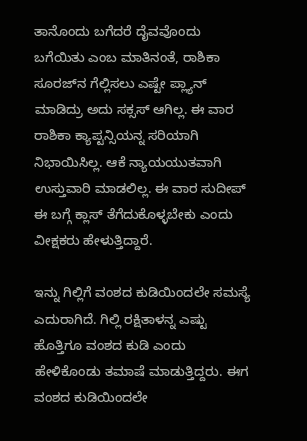ತಾನೊಂದು ಬಗೆದರೆ ದೈವವೊಂದು ಬಗೆಯಿತು ಎಂಬ ಮಾತಿನಂತೆ, ರಾಶಿಕಾ ಸೂರಜ್‌ನ ಗೆಲ್ಲಿಸಲು ಎಷ್ಟೇ ಪ್ಲ್ಯಾನ್‌ ಮಾಡಿದ್ರು ಅದು ಸಕ್ಸಸ್‌ ಆಗಿಲ್ಲ. ಈ ವಾರ ರಾಶಿಕಾ ಕ್ಯಾಪ್ಟನ್ಸಿಯನ್ನ ಸರಿಯಾಗಿ ನಿಭಾಯಿಸಿಲ್ಲ. ಆಕೆ ನ್ಯಾಯಯುತವಾಗಿ ಉಸ್ತುವಾರಿ ಮಾಡಲಿಲ್ಲ. ಈ ವಾರ ಸುದೀಪ್‌ ಈ ಬಗ್ಗೆ ಕ್ಲಾಸ್‌ ತೆಗೆದುಕೊಳ್ಳಬೇಕು ಎಂದು ವೀಕ್ಷಕರು ಹೇಳುತ್ತಿದ್ದಾರೆ.

ಇನ್ನು ಗಿಲ್ಲಿಗೆ ವಂಶದ ಕುಡಿಯಿಂದಲೇ ಸಮಸ್ಯೆ ಎದುರಾಗಿದೆ. ಗಿಲ್ಲಿ ರಕ್ಷಿತಾಳನ್ನ ಎಷ್ಟು ಹೊತ್ತಿಗೂ ವಂಶದ ಕುಡಿ ಎಂದು ಹೇಳಿಕೊಂಡು ತಮಾಷೆ ಮಾಡುತ್ತಿದ್ದರು. ಈಗ ವಂಶದ ಕುಡಿಯಿಂದಲೇ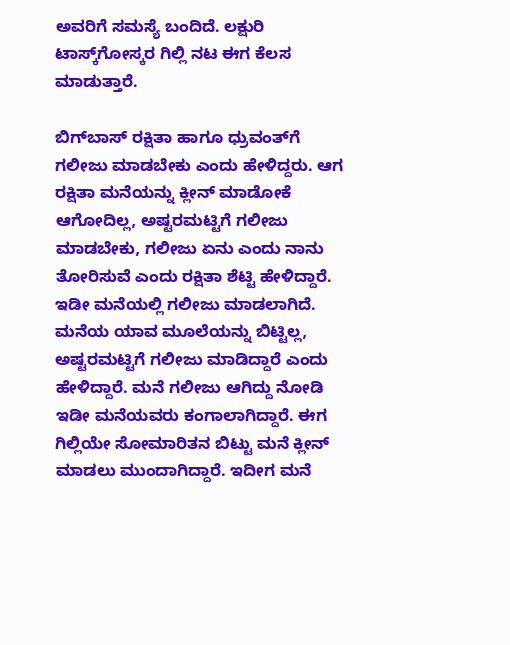ಅವರಿಗೆ ಸಮಸ್ಯೆ ಬಂದಿದೆ. ಲಕ್ಷುರಿ ಟಾಸ್ಕ್‌ಗೋಸ್ಕರ ಗಿಲ್ಲಿ ನಟ ಈಗ ಕೆಲಸ ಮಾಡುತ್ತಾರೆ.

ಬಿಗ್‌ಬಾಸ್‌ ರಕ್ಷಿತಾ ಹಾಗೂ ಧ್ರುವಂತ್‌ಗೆ ಗಲೀಜು ಮಾಡಬೇಕು ಎಂದು ಹೇಳಿದ್ದರು. ಆಗ ರಕ್ಷಿತಾ ಮನೆಯನ್ನು ಕ್ಲೀನ್‌ ಮಾಡೋಕೆ ಆಗೋದಿಲ್ಲ, ಅಷ್ಟರಮಟ್ಟಿಗೆ ಗಲೀಜು ಮಾಡಬೇಕು, ಗಲೀಜು ಏನು ಎಂದು ನಾನು ತೋರಿಸುವೆ ಎಂದು ರಕ್ಷಿತಾ ಶೆಟ್ಟಿ ಹೇಳಿದ್ದಾರೆ. ಇಡೀ ಮನೆಯಲ್ಲಿ ಗಲೀಜು ಮಾಡಲಾಗಿದೆ. ಮನೆಯ ಯಾವ ಮೂಲೆಯನ್ನು ಬಿಟ್ಟಿಲ್ಲ, ಅಷ್ಟರಮಟ್ಟಿಗೆ ಗಲೀಜು ಮಾಡಿದ್ದಾರೆ ಎಂದು ಹೇಳಿದ್ದಾರೆ. ಮನೆ ಗಲೀಜು ಆಗಿದ್ದು ನೋಡಿ ಇಡೀ ಮನೆಯವರು ಕಂಗಾಲಾಗಿದ್ದಾರೆ. ಈಗ ಗಿಲ್ಲಿಯೇ ಸೋಮಾರಿತನ ಬಿಟ್ಟು ಮನೆ ಕ್ಲೀನ್ ಮಾಡಲು ಮುಂದಾಗಿದ್ದಾರೆ. ಇದೀಗ ಮನೆ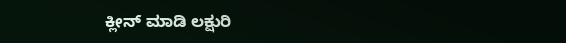ಕ್ಲೀನ್‌ ಮಾಡಿ ಲಕ್ಷುರಿ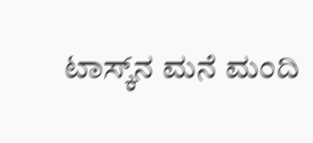ಟಾಸ್ಕ್‌ನ ಮನೆ ಮಂದಿ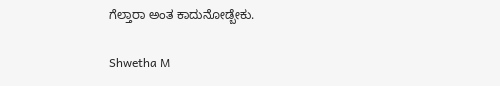ಗೆಲ್ತಾರಾ ಅಂತ ಕಾದುನೋಡ್ಬೇಕು.

Shwetha M